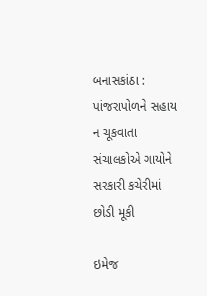બનાસકાંઠા : પાંજરાપોળને સહાય ન ચૂકવાતા સંચાલકોએ ગાયોને સરકારી કચેરીમાં છોડી મૂકી

ઇમેજ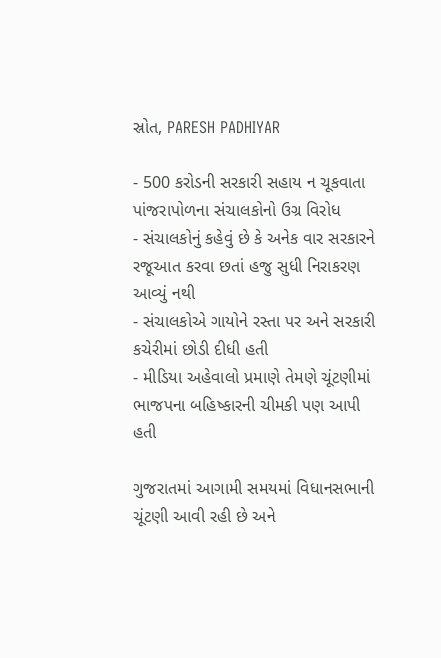સ્રોત, PARESH PADHIYAR

- 500 કરોડની સરકારી સહાય ન ચૂકવાતા પાંજરાપોળના સંચાલકોનો ઉગ્ર વિરોધ
- સંચાલકોનું કહેવું છે કે અનેક વાર સરકારને રજૂઆત કરવા છતાં હજુ સુધી નિરાકરણ આવ્યું નથી
- સંચાલકોએ ગાયોને રસ્તા પર અને સરકારી કચેરીમાં છોડી દીધી હતી
- મીડિયા અહેવાલો પ્રમાણે તેમણે ચૂંટણીમાં ભાજપના બહિષ્કારની ચીમકી પણ આપી હતી

ગુજરાતમાં આગામી સમયમાં વિધાનસભાની ચૂંટણી આવી રહી છે અને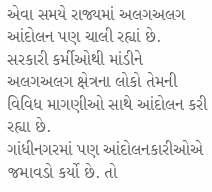એવા સમયે રાજ્યમાં અલગઅલગ આંદોલન પણ ચાલી રહ્યાં છે.
સરકારી કર્મીઓથી માંડીને અલગઅલગ ક્ષેત્રના લોકો તેમની વિવિધ માગણીઓ સાથે આંદોલન કરી રહ્યા છે.
ગાંધીનગરમાં પણ આંદોલનકારીઓએ જમાવડો કર્યો છે. તો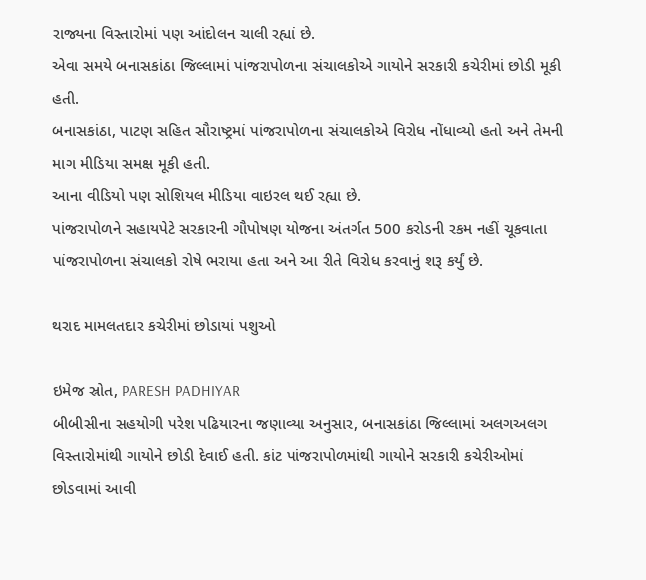રાજ્યના વિસ્તારોમાં પણ આંદોલન ચાલી રહ્યાં છે.
એવા સમયે બનાસકાંઠા જિલ્લામાં પાંજરાપોળના સંચાલકોએ ગાયોને સરકારી કચેરીમાં છોડી મૂકી હતી.
બનાસકાંઠા, પાટણ સહિત સૌરાષ્ટ્રમાં પાંજરાપોળના સંચાલકોએ વિરોધ નોંધાવ્યો હતો અને તેમની માગ મીડિયા સમક્ષ મૂકી હતી.
આના વીડિયો પણ સોશિયલ મીડિયા વાઇરલ થઈ રહ્યા છે.
પાંજરાપોળને સહાયપેટે સરકારની ગૌપોષણ યોજના અંતર્ગત 500 કરોડની રકમ નહીં ચૂકવાતા પાંજરાપોળના સંચાલકો રોષે ભરાયા હતા અને આ રીતે વિરોધ કરવાનું શરૂ કર્યું છે.

થરાદ મામલતદાર કચેરીમાં છોડાયાં પશુઓ

ઇમેજ સ્રોત, PARESH PADHIYAR
બીબીસીના સહયોગી પરેશ પઢિયારના જણાવ્યા અનુસાર, બનાસકાંઠા જિલ્લામાં અલગઅલગ વિસ્તારોમાંથી ગાયોને છોડી દેવાઈ હતી. કાંટ પાંજરાપોળમાંથી ગાયોને સરકારી કચેરીઓમાં છોડવામાં આવી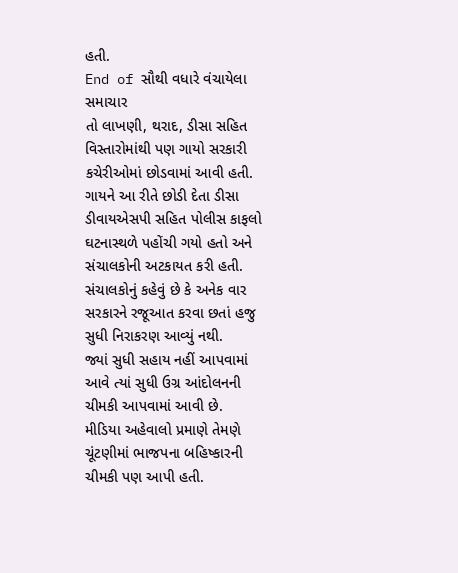હતી.
End of સૌથી વધારે વંચાયેલા સમાચાર
તો લાખણી, થરાદ, ડીસા સહિત વિસ્તારોમાંથી પણ ગાયો સરકારી કચેરીઓમાં છોડવામાં આવી હતી.
ગાયને આ રીતે છોડી દેતા ડીસા ડીવાયએસપી સહિત પોલીસ કાફલો ઘટનાસ્થળે પહોંચી ગયો હતો અને સંચાલકોની અટકાયત કરી હતી.
સંચાલકોનું કહેવું છે કે અનેક વાર સરકારને રજૂઆત કરવા છતાં હજુ સુધી નિરાકરણ આવ્યું નથી.
જ્યાં સુધી સહાય નહીં આપવામાં આવે ત્યાં સુધી ઉગ્ર આંદોલનની ચીમકી આપવામાં આવી છે.
મીડિયા અહેવાલો પ્રમાણે તેમણે ચૂંટણીમાં ભાજપના બહિષ્કારની ચીમકી પણ આપી હતી.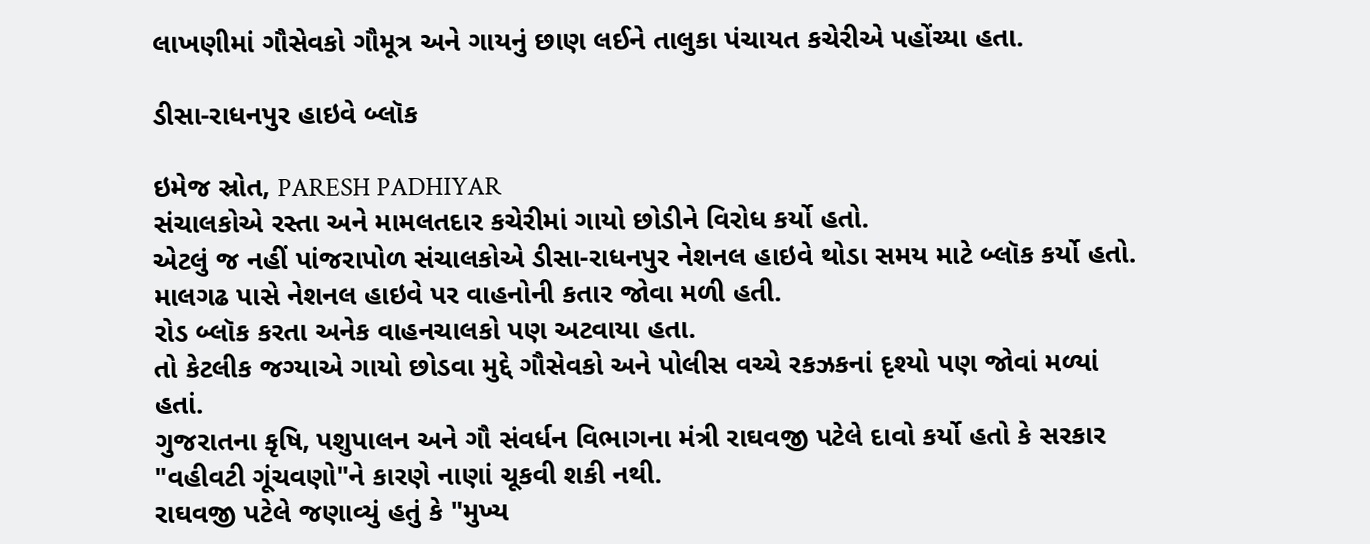લાખણીમાં ગૌસેવકો ગૌમૂત્ર અને ગાયનું છાણ લઈને તાલુકા પંચાયત કચેરીએ પહોંચ્યા હતા.

ડીસા-રાધનપુર હાઇવે બ્લૉક

ઇમેજ સ્રોત, PARESH PADHIYAR
સંચાલકોએ રસ્તા અને મામલતદાર કચેરીમાં ગાયો છોડીને વિરોધ કર્યો હતો.
એટલું જ નહીં પાંજરાપોળ સંચાલકોએ ડીસા-રાધનપુર નેશનલ હાઇવે થોડા સમય માટે બ્લૉક કર્યો હતો. માલગઢ પાસે નેશનલ હાઇવે પર વાહનોની કતાર જોવા મળી હતી.
રોડ બ્લૉક કરતા અનેક વાહનચાલકો પણ અટવાયા હતા.
તો કેટલીક જગ્યાએ ગાયો છોડવા મુદ્દે ગૌસેવકો અને પોલીસ વચ્ચે રકઝકનાં દૃશ્યો પણ જોવાં મળ્યાં હતાં.
ગુજરાતના કૃષિ, પશુપાલન અને ગૌ સંવર્ધન વિભાગના મંત્રી રાઘવજી પટેલે દાવો કર્યો હતો કે સરકાર "વહીવટી ગૂંચવણો"ને કારણે નાણાં ચૂકવી શકી નથી.
રાઘવજી પટેલે જણાવ્યું હતું કે "મુખ્ય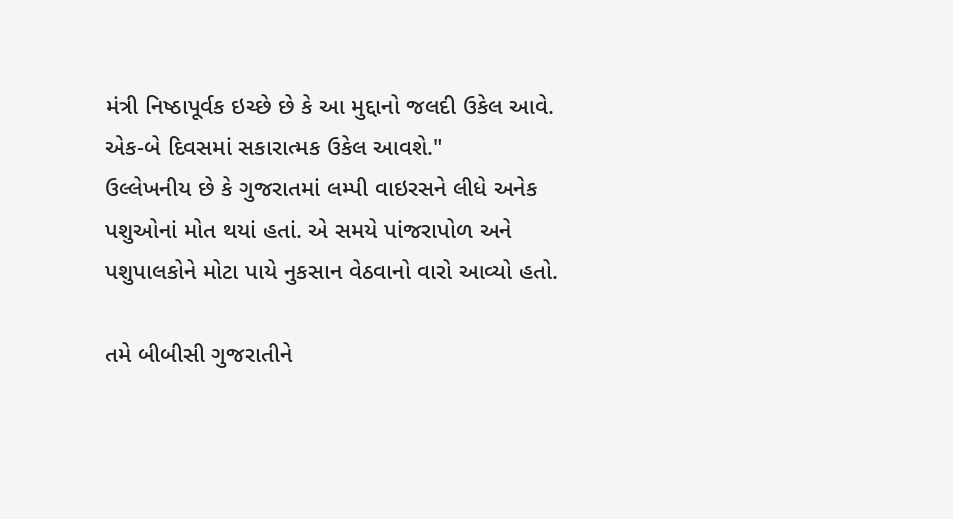મંત્રી નિષ્ઠાપૂર્વક ઇચ્છે છે કે આ મુદ્દાનો જલદી ઉકેલ આવે. એક-બે દિવસમાં સકારાત્મક ઉકેલ આવશે."
ઉલ્લેખનીય છે કે ગુજરાતમાં લમ્પી વાઇરસને લીધે અનેક પશુઓનાં મોત થયાં હતાં. એ સમયે પાંજરાપોળ અને પશુપાલકોને મોટા પાયે નુકસાન વેઠવાનો વારો આવ્યો હતો.

તમે બીબીસી ગુજરાતીને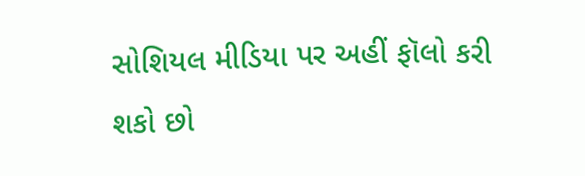સોશિયલ મીડિયા પર અહીં ફૉલો કરી શકો છો